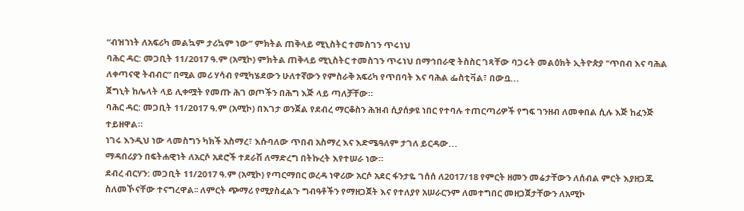“ብዝኀነት ለአፍሪካ መልኳም ታሪኳም ነው” ምክትል ጠቅላይ ሚኒስትር ተመስገን ጥሩነህ
ባሕር ዳር: መጋቢት 11/2017 ዓ.ም (አሚኮ) ምክትል ጠቅላይ ሚኒስትር ተመስገን ጥሩነህ በማኅበራዊ ትስስር ገጻቸው ባጋሩት መልዕክት ኢትዮጵያ "ጥበብ እና ባሕል ለቀጣናዊ ትብብር” በሚል መሪ ሃሳብ የሚካሄደውን ሁለተኛውን የምስራቅ አፍሪካ የጥበባት እና ባሕል ፌስቲቫል፣ በውቧ...
ጀግኒት ከሌላት ላይ ሊቀሟት የመጡ ሕገ ወጦችን በሕግ እጅ ላይ ጣለቻቸው።
ባሕር ዳር: መጋቢት 11/2017 ዓ.ም (አሚኮ) በእገታ ወንጀል የደብረ ማርቆስን ሕዝብ ሲያሰቃዩ ነበር የተባሉ ተጠርጣሪዎች የግፍ ገንዘብ ለመቀበል ሲሉ እጅ ከፈንጅ ተይዘዋል።
ነገሩ እንዲህ ነው ላመስግን ካክች አስማረ፣ እሱባለው ጥበብ አስማረ እና እድሜዓለም ታገለ ይርዳው...
ማዳበሪያን በፍትሐዊነት ለአርሶ አደሮች ተደራሽ ለማድረግ በትኩረት እየተሠራ ነው።
ደብረ ብርሃን: መጋቢት 11/2017 ዓ.ም (አሚኮ) የጣርማበር ወረዳ ነዋሪው አርሶ አደር ፋንታዬ ገሰሰ ለ2017/18 የምርት ዘመን መሬታቸውን ለሰብል ምርት እያዘጋጁ ስለመኾናቸው ተናግረዋል፡፡ ለምርት ጭማሪ የሚያስፈልጉ ግብዓቶችን የማዘጋጀት እና የተለያየ አሠራርንም ለመተግበር መዘጋጀታቸውን ለአሚኮ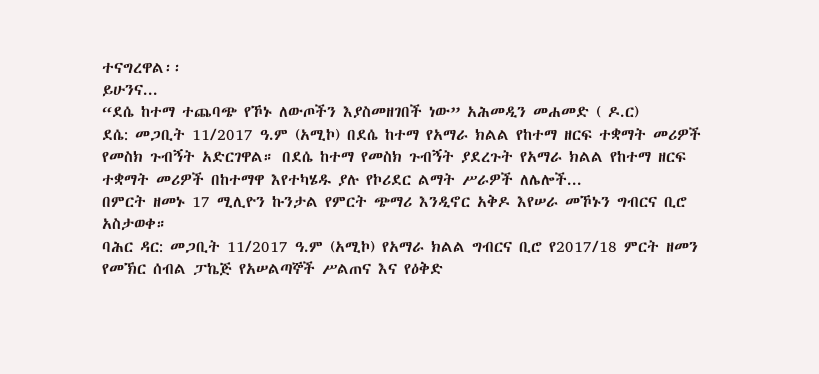ተናግረዋል፡፡
ይሁንና...
“ደሴ ከተማ ተጨባጭ የኾኑ ለውጦችን እያስመዘገበች ነው” አሕመዲን መሐመድ ( ዶ.ር)
ደሴ: መጋቢት 11/2017 ዓ.ም (አሚኮ) በደሴ ከተማ የአማራ ክልል የከተማ ዘርፍ ተቋማት መሪዎች የመስክ ጉብኝት አድርገዋል። በደሴ ከተማ የመስክ ጉብኝት ያደረጉት የአማራ ክልል የከተማ ዘርፍ ተቋማት መሪዎች በከተማዋ እየተካሄዱ ያሉ የኮሪደር ልማት ሥራዎች ለሌሎች...
በምርት ዘመኑ 17 ሚሊዮን ኩንታል የምርት ጭማሪ እንዲኖር አቅዶ እየሠራ መኾኑን ግብርና ቢሮ አስታወቀ።
ባሕር ዳር: መጋቢት 11/2017 ዓ.ም (አሚኮ) የአማራ ክልል ግብርና ቢሮ የ2017/18 ምርት ዘመን የመኽር ሰብል ፓኬጅ የአሠልጣኞች ሥልጠና እና የዕቅድ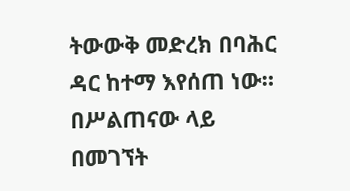ትውውቅ መድረክ በባሕር ዳር ከተማ እየሰጠ ነው።
በሥልጠናው ላይ በመገኘት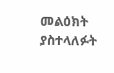መልዕክት ያስተላለፉት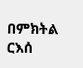በምክትል ርእሰ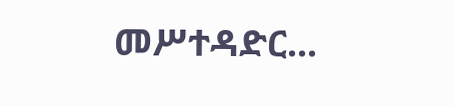መሥተዳድር...